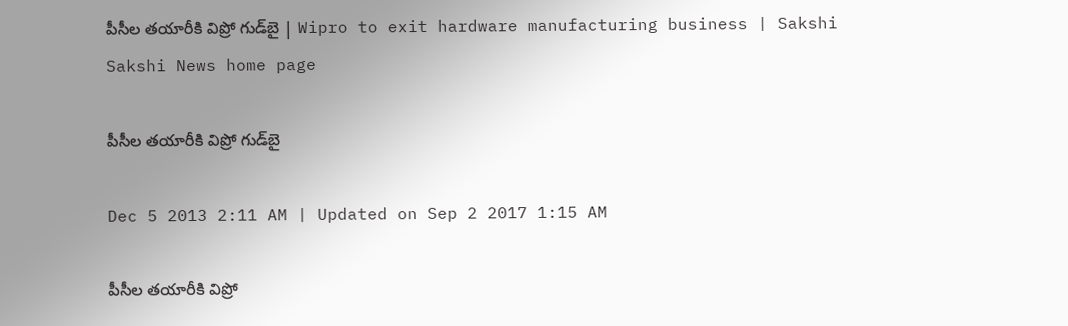పీసీల తయారీకి విప్రో గుడ్‌బై | Wipro to exit hardware manufacturing business | Sakshi
Sakshi News home page

పీసీల తయారీకి విప్రో గుడ్‌బై

Dec 5 2013 2:11 AM | Updated on Sep 2 2017 1:15 AM

పీసీల తయారీకి విప్రో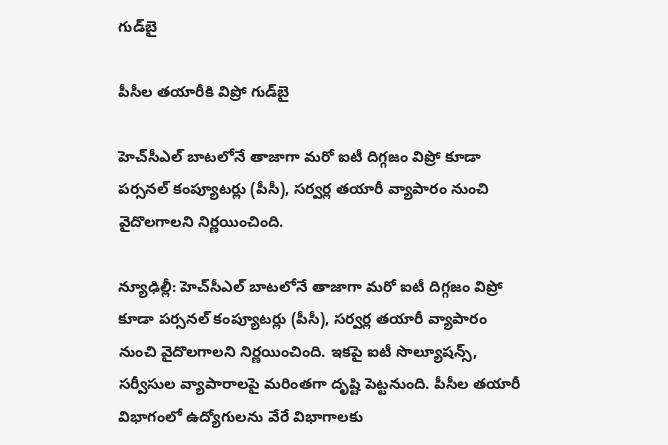గుడ్‌బై

పీసీల తయారీకి విప్రో గుడ్‌బై

హెచ్‌సీఎల్ బాటలోనే తాజాగా మరో ఐటీ దిగ్గజం విప్రో కూడా పర్సనల్ కంప్యూటర్లు (పీసీ), సర్వర్ల తయారీ వ్యాపారం నుంచి వైదొలగాలని నిర్ణయించింది.

న్యూఢిల్లీ: హెచ్‌సీఎల్ బాటలోనే తాజాగా మరో ఐటీ దిగ్గజం విప్రో కూడా పర్సనల్ కంప్యూటర్లు (పీసీ), సర్వర్ల తయారీ వ్యాపారం నుంచి వైదొలగాలని నిర్ణయించింది. ఇకపై ఐటీ సొల్యూషన్స్, సర్వీసుల వ్యాపారాలపై మరింతగా దృష్టి పెట్టనుంది. పీసీల తయారీ విభాగంలో ఉద్యోగులను వేరే విభాగాలకు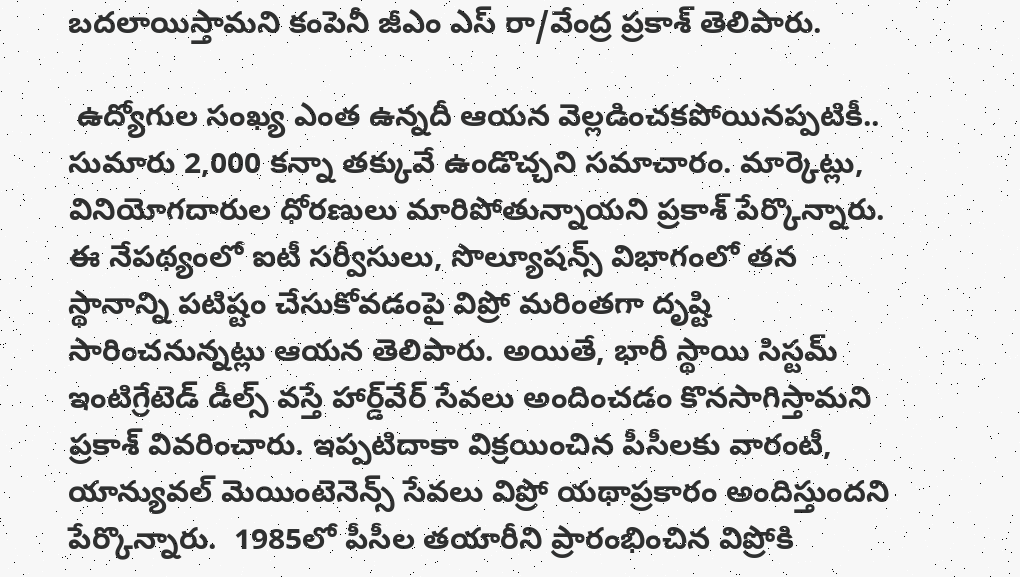బదలాయిస్తామని కంపెనీ జీఎం ఎస్ రా/వేంద్ర ప్రకాశ్ తెలిపారు.

 ఉద్యోగుల సంఖ్య ఎంత ఉన్నదీ ఆయన వెల్లడించకపోయినప్పటికీ.. సుమారు 2,000 కన్నా తక్కువే ఉండొచ్చని సమాచారం. మార్కెట్లు, వినియోగదారుల ధోరణులు మారిపోతున్నాయని ప్రకాశ్ పేర్కొన్నారు. ఈ నేపథ్యంలో ఐటీ సర్వీసులు, సొల్యూషన్స్ విభాగంలో తన స్థానాన్ని పటిష్టం చేసుకోవడంపై విప్రో మరింతగా దృష్టి సారించనున్నట్లు ఆయన తెలిపారు. అయితే, భారీ స్థాయి సిస్టమ్ ఇంటిగ్రేటెడ్ డీల్స్ వస్తే హార్డ్‌వేర్ సేవలు అందించడం కొనసాగిస్తామని ప్రకాశ్ వివరించారు. ఇప్పటిదాకా విక్రయించిన పీసీలకు వారంటీ, యాన్యువల్ మెయింటెనెన్స్ సేవలు విప్రో యథాప్రకారం అందిస్తుందని పేర్కొన్నారు.  1985లో పీసీల తయారీని ప్రారంభించిన విప్రోకి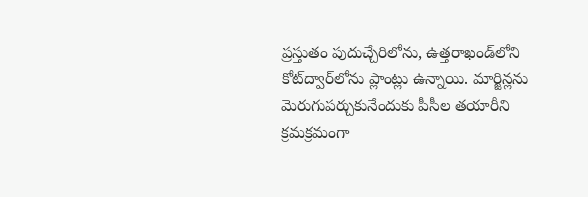ప్రస్తుతం పుదుచ్చేరిలోను, ఉత్తరాఖండ్‌లోని కోట్‌ద్వార్‌లోను ప్లాంట్లు ఉన్నాయి. మార్జిన్లను మెరుగుపర్చుకునేందుకు పీసీల తయారీని క్రమక్రమంగా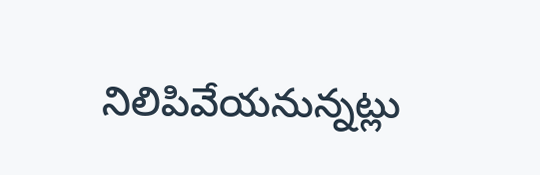నిలిపివేయనున్నట్లు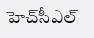హెచ్‌సీఎల్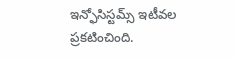ఇన్ఫోసిస్టమ్స్ ఇటీవల ప్రకటించింది.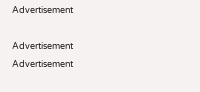Advertisement

Advertisement
Advertisement